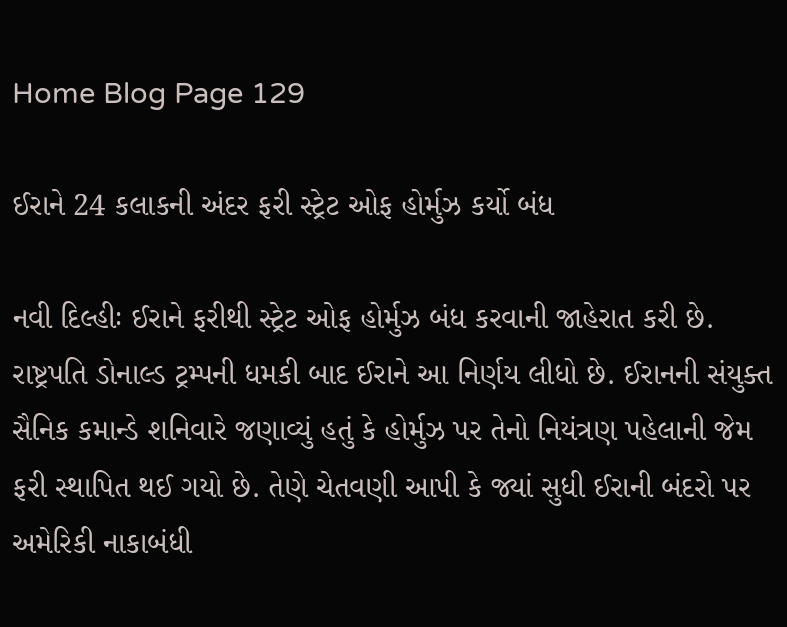Home Blog Page 129

ઈરાને 24 કલાકની અંદર ફરી સ્ટ્રેટ ઓફ હોર્મુઝ કર્યો બંધ

નવી દિલ્હીઃ ઈરાને ફરીથી સ્ટ્રેટ ઓફ હોર્મુઝ બંધ કરવાની જાહેરાત કરી છે. રાષ્ટ્રપતિ ડોનાલ્ડ ટ્રમ્પની ધમકી બાદ ઈરાને આ નિર્ણય લીધો છે. ઈરાનની સંયુક્ત સૈનિક કમાન્ડે શનિવારે જણાવ્યું હતું કે હોર્મુઝ પર તેનો નિયંત્રણ પહેલાની જેમ ફરી સ્થાપિત થઈ ગયો છે. તેણે ચેતવણી આપી કે જ્યાં સુધી ઈરાની બંદરો પર અમેરિકી નાકાબંધી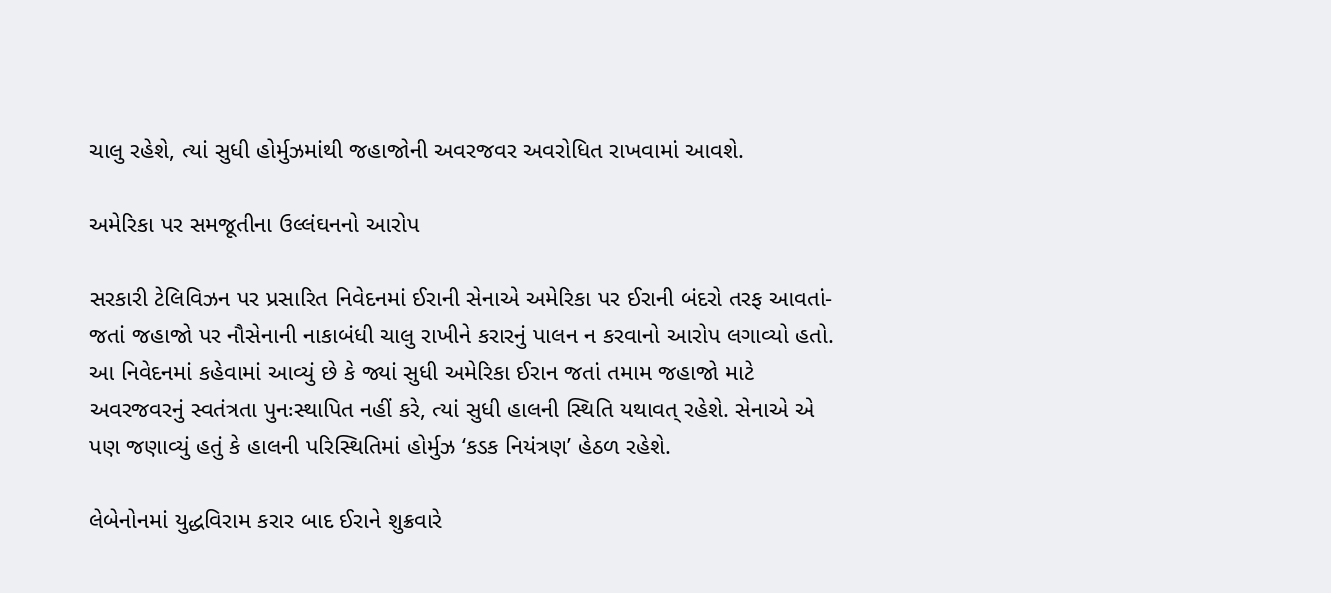ચાલુ રહેશે, ત્યાં સુધી હોર્મુઝમાંથી જહાજોની અવરજવર અવરોધિત રાખવામાં આવશે.

અમેરિકા પર સમજૂતીના ઉલ્લંઘનનો આરોપ

સરકારી ટેલિવિઝન પર પ્રસારિત નિવેદનમાં ઈરાની સેનાએ અમેરિકા પર ઈરાની બંદરો તરફ આવતાં-જતાં જહાજો પર નૌસેનાની નાકાબંધી ચાલુ રાખીને કરારનું પાલન ન કરવાનો આરોપ લગાવ્યો હતો. આ નિવેદનમાં કહેવામાં આવ્યું છે કે જ્યાં સુધી અમેરિકા ઈરાન જતાં તમામ જહાજો માટે અવરજવરનું સ્વતંત્રતા પુનઃસ્થાપિત નહીં કરે, ત્યાં સુધી હાલની સ્થિતિ યથાવત્ રહેશે. સેનાએ એ પણ જણાવ્યું હતું કે હાલની પરિસ્થિતિમાં હોર્મુઝ ‘કડક નિયંત્રણ’ હેઠળ રહેશે.

લેબેનોનમાં યુદ્ધવિરામ કરાર બાદ ઈરાને શુક્રવારે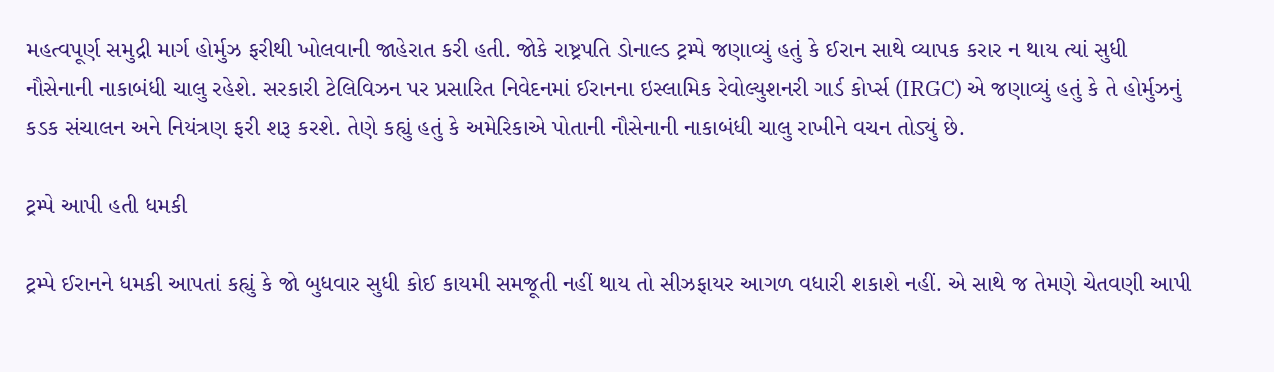મહત્વપૂર્ણ સમુદ્રી માર્ગ હોર્મુઝ ફરીથી ખોલવાની જાહેરાત કરી હતી. જોકે રાષ્ટ્રપતિ ડોનાલ્ડ ટ્રમ્પે જણાવ્યું હતું કે ઈરાન સાથે વ્યાપક કરાર ન થાય ત્યાં સુધી નૌસેનાની નાકાબંધી ચાલુ રહેશે. સરકારી ટેલિવિઝન પર પ્રસારિત નિવેદનમાં ઈરાનના ઇસ્લામિક રેવોલ્યુશનરી ગાર્ડ કોર્પ્સ (IRGC) એ જણાવ્યું હતું કે તે હોર્મુઝનું કડક સંચાલન અને નિયંત્રણ ફરી શરૂ કરશે. તેણે કહ્યું હતું કે અમેરિકાએ પોતાની નૌસેનાની નાકાબંધી ચાલુ રાખીને વચન તોડ્યું છે.

ટ્રમ્પે આપી હતી ધમકી

ટ્રમ્પે ઈરાનને ધમકી આપતાં કહ્યું કે જો બુધવાર સુધી કોઈ કાયમી સમજૂતી નહીં થાય તો સીઝફાયર આગળ વધારી શકાશે નહીં. એ સાથે જ તેમણે ચેતવણી આપી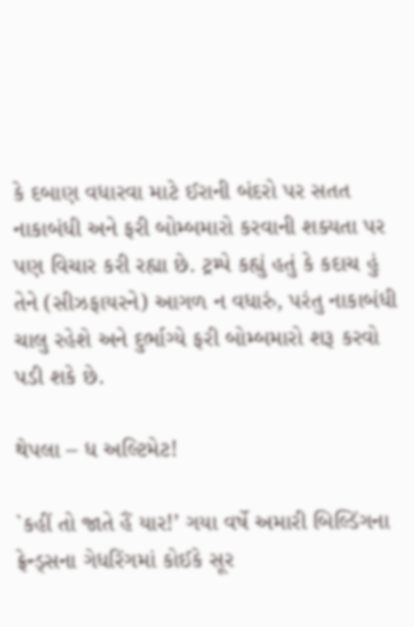કે દબાણ વધારવા માટે ઈરાની બંદરો પર સતત નાકાબંધી અને ફરી બોમ્બમારો કરવાની શક્યતા પર પણ વિચાર કરી રહ્યા છે. ટ્રમ્પે કહ્યું હતું કે કદાચ હું તેને (સીઝફાયરને) આગળ ન વધારું, પરંતુ નાકાબંધી ચાલુ રહેશે અને દુર્ભાગ્યે ફરી બોમ્બમારો શરૂ કરવો પડી શકે છે.

થેપલા – ધ અલ્ટિમેટ!

`કહીં તો જાતે હૈં યાર!’ ગયા વર્ષે અમારી બિલ્ડિંગના ફ્રેન્ડ્સના ગેધરિંગમાં કોઈકે સૂર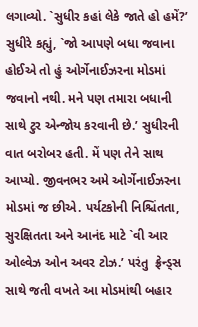લગાવ્યો. `સુધીર કહાં લેકે જાતે હો હમેં?’ સુધીરે કહ્યું, `જો આપણે બધા જવાના હોઈએ તો હું ઓર્ગેનાઈઝરના મોડમાં જવાનો નથી. મને પણ તમારા બધાની સાથે ટુર એન્જોય કરવાની છે.’ સુધીરની વાત બરોબર હતી. મેં પણ તેને સાથ આપ્યો. જીવનભર અમે ઓર્ગેનાઈઝરના મોડમાં જ છીએ. પર્યટકોની નિશ્ચિંતતા, સુરક્ષિતતા અને આનંદ માટે `વી આર ઓલ્વેઝ ઓન અવર ટોઝ.’ પરંતુ  ફ્રેન્ડ્સ સાથે જતી વખતે આ મોડમાંથી બહાર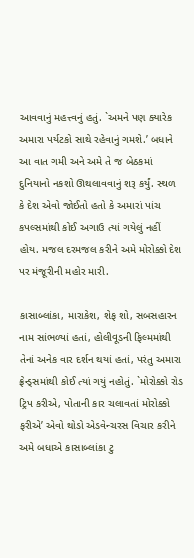આવવાનું મહત્ત્વનું હતું. `અમને પણ ક્યારેક અમારા પર્યટકો સાથે રહેવાનું ગમશે.’ બધાને આ વાત ગમી અને અમે તે જ બેઠકમાં દુનિયાનો નકશો ઊથલાવવાનું શરૂ કર્યું. સ્થળ કે દેશ એવો જોઈતો હતો કે અમારાં પાંચ કપલ્સમાંથી કોઈ અગાઉ ત્યાં ગયેલું નહીં હોય. મજલ દરમજલ કરીને અમે મોરોક્કો દેશ પર મંજૂરીની મહોર મારી.

કાસાબ્લાંકા, મારાકેશ, શેફ શો, સબસહારન નામ સાંભળ્યાં હતાં, હોલીવૂડની ફિલ્મમાંથી તેનાં અનેક વાર દર્શન થયાં હતાં, પરંતુ અમારા ફ્રેન્ડ્સમાંથી કોઈ ત્યાં ગયું નહોતું. `મોરોક્કો રોડ ટ્રિપ કરીએ, પોતાની કાર ચલાવતાં મોરોક્કો ફરીએ’ એવો થોડો એડવેન્ચરસ વિચાર કરીને અમે બધાએ કાસાબ્લાંકા ટુ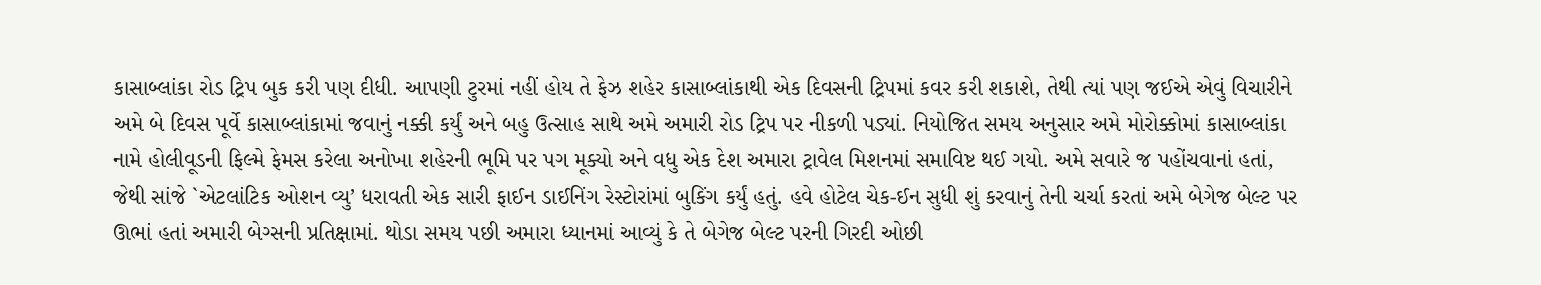કાસાબ્લાંકા રોડ ટ્રિપ બુક કરી પણ દીધી. આપણી ટુરમાં નહીં હોય તે ફેઝ શહેર કાસાબ્લાંકાથી એક દિવસની ટ્રિપમાં કવર કરી શકાશે, તેથી ત્યાં પણ જઈએ એવું વિચારીને અમે બે દિવસ પૂર્વે કાસાબ્લાંકામાં જવાનું નક્કી કર્યું અને બહુ ઉત્સાહ સાથે અમે અમારી રોડ ટ્રિપ પર નીકળી પડ્યાં. નિયોજિત સમય અનુસાર અમે મોરોક્કોમાં કાસાબ્લાંકા નામે હોલીવૂડની ફિલ્મે ફેમસ કરેલા અનોખા શહેરની ભૂમિ પર પગ મૂક્યો અને વધુ એક દેશ અમારા ટ્રાવેલ મિશનમાં સમાવિષ્ટ થઈ ગયો. અમે સવારે જ પહોંચવાનાં હતાં, જેથી સાંજે `એટલાંટિક ઓશન વ્યુ’ ધરાવતી એક સારી ફાઈન ડાઈનિંગ રેસ્ટોરાંમાં બુકિંગ કર્યું હતું. હવે હોટેલ ચેક-ઈન સુધી શું કરવાનું તેની ચર્ચા કરતાં અમે બેગેજ બેલ્ટ પર ઊભાં હતાં અમારી બેગ્સની પ્રતિક્ષામાં. થોડા સમય પછી અમારા ધ્યાનમાં આવ્યું કે તે બેગેજ બેલ્ટ પરની ગિરદી ઓછી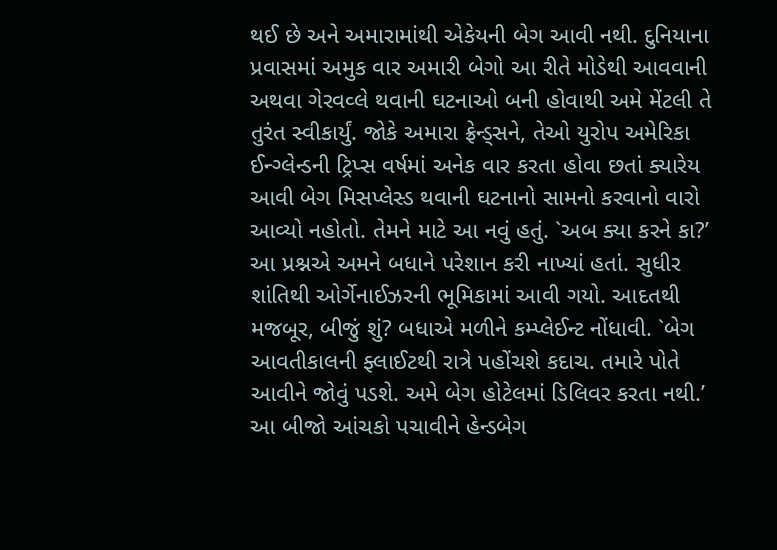થઈ છે અને અમારામાંથી એકેયની બેગ આવી નથી. દુનિયાના પ્રવાસમાં અમુક વાર અમારી બેગો આ રીતે મોડેથી આવવાની અથવા ગેરવવ્લે થવાની ઘટનાઓ બની હોવાથી અમે મેંટલી તે તુરંત સ્વીકાર્યું. જોકે અમારા ફ્રેન્ડ્સને, તેઓ યુરોપ અમેરિકા ઈન્ગ્લેન્ડની ટ્રિપ્સ વર્ષમાં અનેક વાર કરતા હોવા છતાં ક્યારેય આવી બેગ મિસપ્લેસ્ડ થવાની ઘટનાનો સામનો કરવાનો વારો આવ્યો નહોતો. તેમને માટે આ નવું હતું. `અબ ક્યા કરને કા?’ આ પ્રશ્નએ અમને બધાને પરેશાન કરી નાખ્યાં હતાં. સુધીર શાંતિથી ઓર્ગેનાઈઝરની ભૂમિકામાં આવી ગયો. આદતથી મજબૂર, બીજું શું? બધાએ મળીને કમ્પ્લેઈન્ટ નોંધાવી. `બેગ આવતીકાલની ફ્લાઈટથી રાત્રે પહોંચશે કદાચ. તમારે પોતે આવીને જોવું પડશે. અમે બેગ હોટેલમાં ડિલિવર કરતા નથી.’ આ બીજો આંચકો પચાવીને હેન્ડબેગ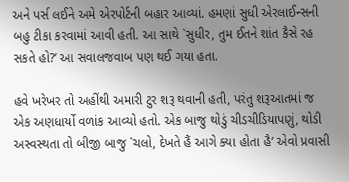અને પર્સ લઈને અમે એરપોર્ટની બહાર આવ્યાં. હમણાં સુધી એરલાઈન્સની બહુ ટીકા કરવામાં આવી હતી. આ સાથે `સુધીર, તુમ ઈતને શાંત કૈસે રહ સકતે હો?’ આ સવાલજવાબ પણ થઈ ગયા હતા.

હવે ખરેખર તો અહીંથી અમારી ટુર શરૂ થવાની હતી, પરંતુ શરૂઆતમાં જ એક અણધાર્યો વળાંક આવ્યો હતો. એક બાજુ થોડું ચીડચીડિયાપણું, થોડી અસ્વસ્થતા તો બીજી બાજુ `ચલો, દેખતે હૈં આગે ક્યા હોતા હૈ’ એવો પ્રવાસી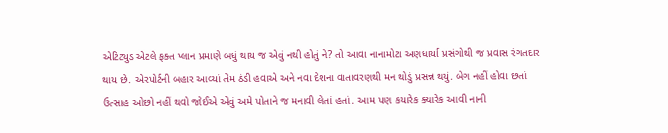એટિટ્યુડ એટલે ફક્ત પ્લાન પ્રમાણે બધું થાય જ એવું નથી હોતું ને? તો આવા નાનામોટા અણધાર્યા પ્રસંગોથી જ પ્રવાસ રંગતદાર થાય છે. એરપોર્ટની બહાર આવ્યાં તેમ ઠંડી હવાએ અને નવા દેશના વાતાવરણથી મન થોડું પ્રસન્ન થયું. બેગ નહીં હોવા છતાં ઉત્સાહ ઓછો નહીં થવો જોઈએ એવું અમે પોતાને જ મનાવી લેતાં હતાં. આમ પણ કયારેક ક્યારેક આવી નાની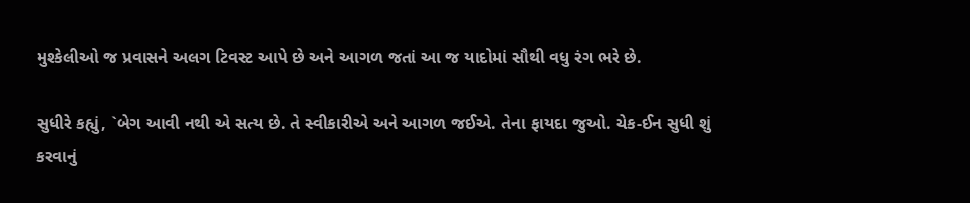મુશ્કેલીઓ જ પ્રવાસને અલગ ટિવસ્ટ આપે છે અને આગળ જતાં આ જ યાદોમાં સૌથી વધુ રંગ ભરે છે.

સુધીરે કહ્યું, `બેગ આવી નથી એ સત્ય છે. તે સ્વીકારીએ અને આગળ જઈએ. તેના ફાયદા જુઓ. ચેક-ઈન સુધી શું કરવાનું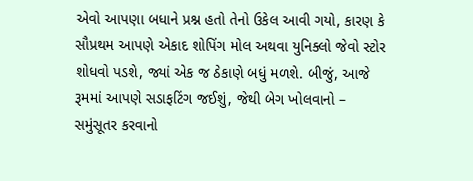એવો આપણા બધાને પ્રશ્ન હતો તેનો ઉકેલ આવી ગયો, કારણ કે સૌપ્રથમ આપણે એકાદ શોપિંગ મોલ અથવા યુનિક્લો જેવો સ્ટોર શોધવો પડશે, જ્યાં એક જ ઠેકાણે બધું મળશે. બીજું, આજે રૂમમાં આપણે સડાફટિંગ જઈશું, જેથી બેગ ખોલવાનો – સમુંસૂતર કરવાનો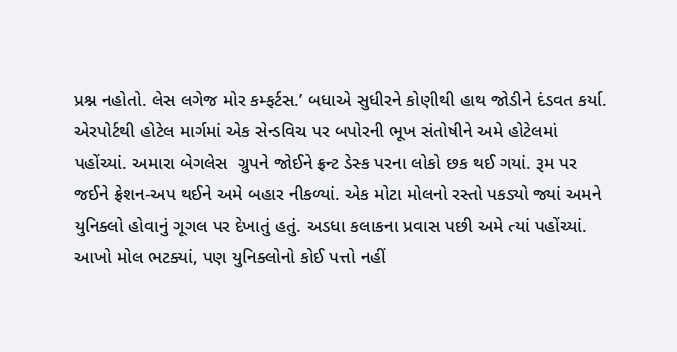પ્રશ્ન નહોતો. લેસ લગેજ મોર કમ્ફર્ટસ.’ બધાએ સુધીરને કોણીથી હાથ જોડીને દંડવત કર્યા. એરપોર્ટથી હોટેલ માર્ગમાં એક સેન્ડવિચ પર બપોરની ભૂખ સંતોષીને અમે હોટેલમાં પહોંચ્યાં. અમારા બેગલેસ  ગ્રુપને જોઈને ફ્રન્ટ ડેસ્ક પરના લોકો છક થઈ ગયાં. રૂમ પર જઈને ફ્રેશન-અપ થઈને અમે બહાર નીકળ્યાં. એક મોટા મોલનો રસ્તો પકડ્યો જ્યાં અમને યુનિક્લો હોવાનું ગૂગલ પર દેખાતું હતું. અડધા કલાકના પ્રવાસ પછી અમે ત્યાં પહોંચ્યાં. આખો મોલ ભટક્યાં, પણ યુનિક્લોનો કોઈ પત્તો નહીં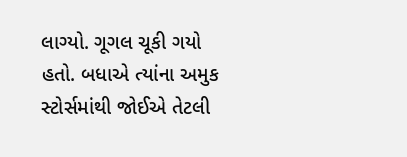લાગ્યો. ગૂગલ ચૂકી ગયો હતો. બધાએ ત્યાંના અમુક સ્ટોર્સમાંથી જોઈએ તેટલી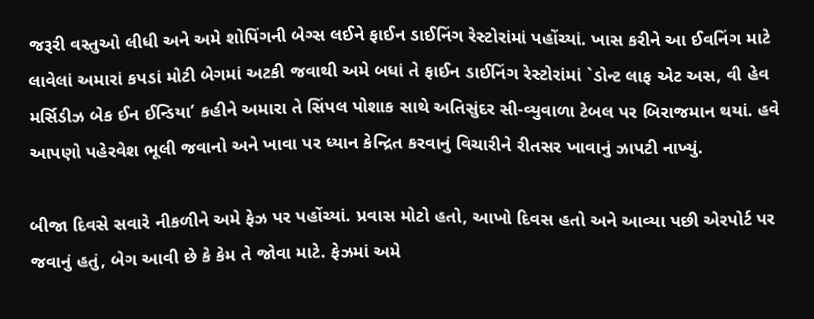જરૂરી વસ્તુઓ લીધી અને અમે શોપિંગની બેગ્સ લઈને ફાઈન ડાઈનિંગ રેસ્ટોરાંમાં પહોંચ્યાં. ખાસ કરીને આ ઈવનિંગ માટે લાવેલાં અમારાં કપડાં મોટી બેગમાં અટકી જવાથી અમે બધાં તે ફાઈન ડાઈનિંગ રેસ્ટોરાંમાં `ડોન્ટ લાફ એટ અસ, વી હેવ મર્સિડીઝ બેક ઈન ઈન્ડિયા’ કહીને અમારા તે સિંપલ પોશાક સાથે અતિસુંદર સી-વ્યુવાળા ટેબલ પર બિરાજમાન થયાં. હવે આપણો પહેરવેશ ભૂલી જવાનો અને ખાવા પર ધ્યાન કેન્દ્રિત કરવાનું વિચારીને રીતસર ખાવાનું ઝાપટી નાખ્યું.

બીજા દિવસે સવારે નીકળીને અમે ફેઝ પર પહોંચ્યાં. પ્રવાસ મોટો હતો, આખો દિવસ હતો અને આવ્યા પછી એરપોર્ટ પર જવાનું હતું, બેગ આવી છે કે કેમ તે જોવા માટે. ફેઝમાં અમે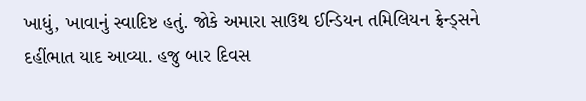ખાધું, ખાવાનું સ્વાદિષ્ટ હતું. જોકે અમારા સાઉથ ઈન્ડિયન તમિલિયન ફ્રેન્ડ્સને દહીંભાત યાદ આવ્યા. હજુ બાર દિવસ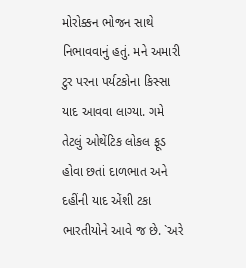મોરોક્કન ભોજન સાથે નિભાવવાનું હતું. મને અમારી ટુર પરના પર્યટકોના કિસ્સા યાદ આવવા લાગ્યા. ગમે તેટલું ઓથેંટિક લોકલ ફૂડ હોવા છતાં દાળભાત અને દહીંની યાદ એંશી ટકા ભારતીયોને આવે જ છે. `અરે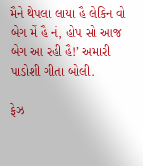મૈને થેપલા લાયા હૈ લેકિન વો બેગ મેં હૈ નં, હોપ સો આજ બેગ આ રહી હૈ!’ અમારી પાડોશી ગીતા બોલી.

ફેઝ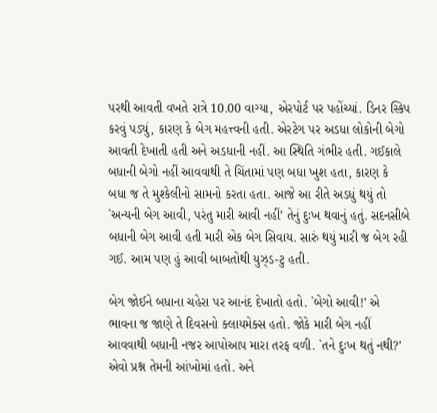પરથી આવતી વખતે રાત્રે 10.00 વાગ્યા, એરપોર્ટ પર પહોંચ્યાં. ડિનર સ્કિપ કરવું પડ્યું, કારણ કે બેગ મહત્ત્વની હતી. એરટેગ પર અડધા લોકોની બેગો આવતી દેખાતી હતી અને અડધાની નહીં. આ સ્થિતિ ગંભીર હતી. ગઈકાલે બધાની બેગો નહીં આવવાથી તે ચિંતામાં પણ બધા ખુશ હતા, કારણ કે બધા જ તે મુશ્કેલીનો સામનો કરતા હતા. આજે આ રીતે અડધું થયું તો `અન્યની બેગ આવી, પરંતુ મારી આવી નહીં’ તેનું દુઃખ થવાનું હતું. સદનસીબે બધાની બેગ આવી હતી મારી એક બેગ સિવાય. સારું થયું મારી જ બેગ રહી ગઈ. આમ પણ હું આવી બાબતોથી યુઝ્ડ-ટુ હતી.

બેગ જોઈને બધાના ચહેરા પર આનંદ દેખાતો હતો. `બેગો આવી!’ એ ભાવના જ જાણે તે દિવસનો ક્લાયમેક્સ હતો. જોકે મારી બેગ નહીં આવવાથી બધાની નજર આપોઆપ મારા તરફ વળી. `તને દુઃખ થતું નથી?’ એવો પ્રશ્ન તેમની આંખોમાં હતો. અને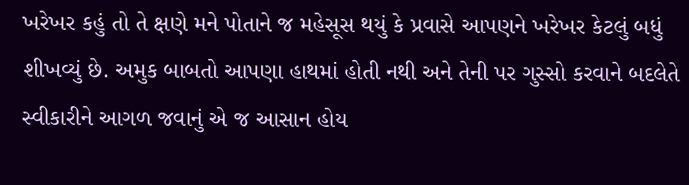ખરેખર કહું તો તે ક્ષણે મને પોતાને જ મહેસૂસ થયું કે પ્રવાસે આપણને ખરેખર કેટલું બધું શીખવ્યું છે. અમુક બાબતો આપણા હાથમાં હોતી નથી અને તેની પર ગુસ્સો કરવાને બદલેતે સ્વીકારીને આગળ જવાનું એ જ આસાન હોય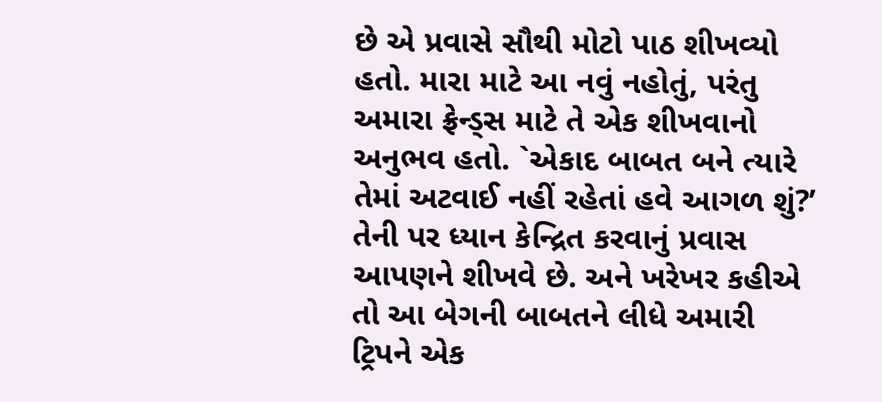છે એ પ્રવાસે સૌથી મોટો પાઠ શીખવ્યો હતો. મારા માટે આ નવું નહોતું, પરંતુ અમારા ફ્રેન્ડ્સ માટે તે એક શીખવાનો અનુભવ હતો. `એકાદ બાબત બને ત્યારે તેમાં અટવાઈ નહીં રહેતાં હવે આગળ શું?’ તેની પર ધ્યાન કેન્દ્રિત કરવાનું પ્રવાસ આપણને શીખવે છે. અને ખરેખર કહીએ તો આ બેગની બાબતને લીધે અમારી ટ્રિપને એક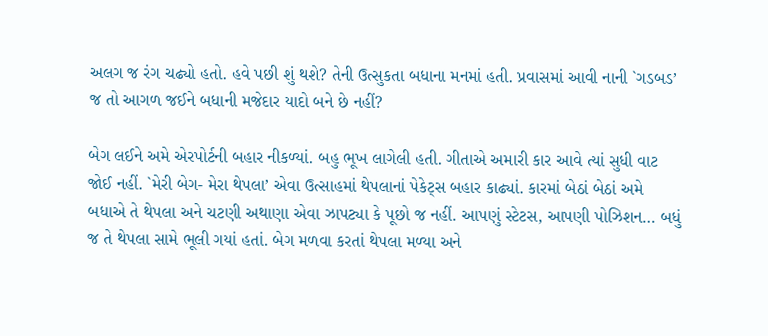અલગ જ રંગ ચઢ્યો હતો. હવે પછી શું થશે? તેની ઉત્સુકતા બધાના મનમાં હતી. પ્રવાસમાં આવી નાની `ગડબડ’ જ તો આગળ જઈને બધાની મજેદાર યાદો બને છે નહીં?

બેગ લઈને અમે એરપોર્ટની બહાર નીકળ્યાં. બહુ ભૂખ લાગેલી હતી. ગીતાએ અમારી કાર આવે ત્યાં સુધી વાટ જોઈ નહીં. `મેરી બેગ- મેરા થેપલા’ એવા ઉત્સાહમાં થેપલાનાં પેકેટ્સ બહાર કાઢ્યાં. કારમાં બેઠાં બેઠાં અમે બધાએ તે થેપલા અને ચટણી અથાણા એવા ઝાપટ્યા કે પૂછો જ નહીં. આપણું સ્ટેટસ, આપણી પોઝિશન… બધું જ તે થેપલા સામે ભૂલી ગયાં હતાં. બેગ મળવા કરતાં થેપલા મળ્યા અને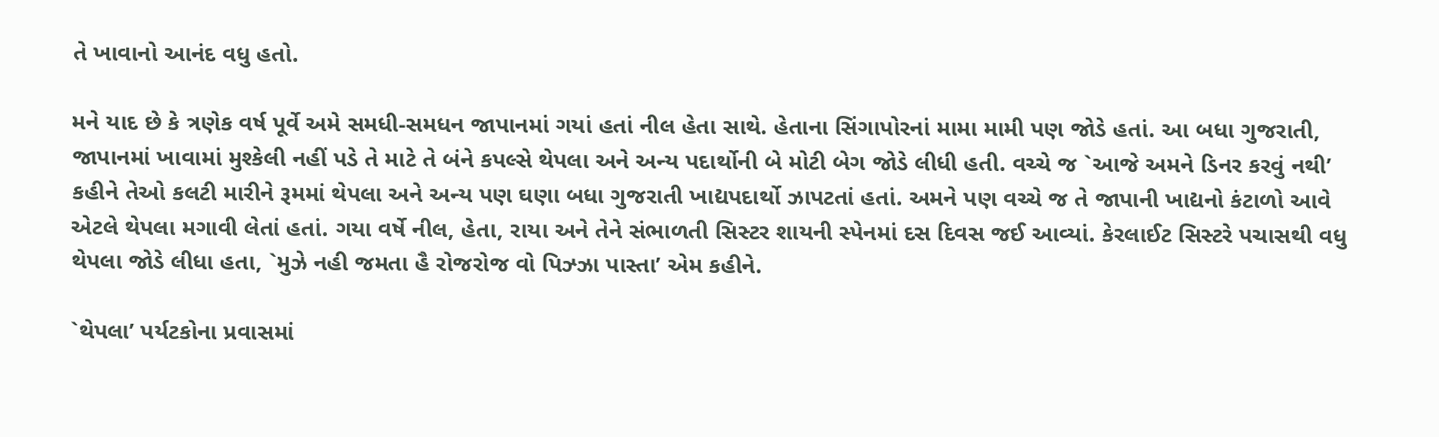તે ખાવાનો આનંદ વધુ હતો.

મને યાદ છે કે ત્રણેક વર્ષ પૂર્વે અમે સમધી-સમધન જાપાનમાં ગયાં હતાં નીલ હેતા સાથે. હેતાના સિંગાપોરનાં મામા મામી પણ જોડે હતાં. આ બધા ગુજરાતી, જાપાનમાં ખાવામાં મુશ્કેલી નહીં પડે તે માટે તે બંને કપલ્સે થેપલા અને અન્ય પદાર્થોની બે મોટી બેગ જોડે લીધી હતી. વચ્ચે જ `આજે અમને ડિનર કરવું નથી’ કહીને તેઓ કલટી મારીને રૂમમાં થેપલા અને અન્ય પણ ઘણા બધા ગુજરાતી ખાદ્યપદાર્થો ઝાપટતાં હતાં. અમને પણ વચ્ચે જ તે જાપાની ખાદ્યનો કંટાળો આવે એટલે થેપલા મગાવી લેતાં હતાં. ગયા વર્ષે નીલ, હેતા, રાયા અને તેને સંભાળતી સિસ્ટર શાયની સ્પેનમાં દસ દિવસ જઈ આવ્યાં. કેરલાઈટ સિસ્ટરે પચાસથી વધુ થેપલા જોડે લીધા હતા, `મુઝે નહી જમતા હૈ રોજરોજ વો પિઝ્ઝા પાસ્તા’ એમ કહીને.

`થેપલા’ પર્યટકોના પ્રવાસમાં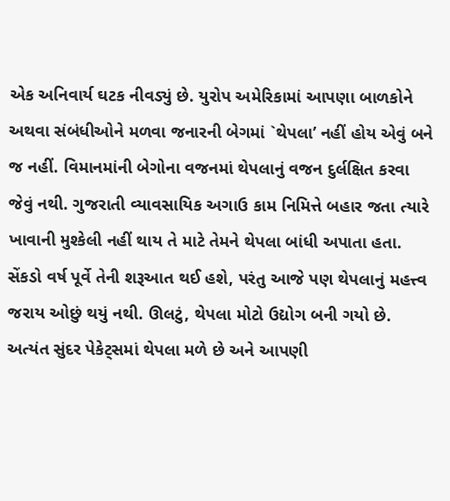એક અનિવાર્ય ઘટક નીવડ્યું છે. યુરોપ અમેરિકામાં આપણા બાળકોને અથવા સંબંધીઓને મળવા જનારની બેગમાં `થેપલા’ નહીં હોય એવું બને જ નહીં. વિમાનમાંની બેગોના વજનમાં થેપલાનું વજન દુર્લક્ષિત કરવા જેવું નથી. ગુજરાતી વ્યાવસાયિક અગાઉ કામ નિમિત્તે બહાર જતા ત્યારે ખાવાની મુશ્કેલી નહીં થાય તે માટે તેમને થેપલા બાંધી અપાતા હતા. સેંકડો વર્ષ પૂર્વે તેની શરૂઆત થઈ હશે, પરંતુ આજે પણ થેપલાનું મહત્ત્વ જરાય ઓછું થયું નથી. ઊલટું, થેપલા મોટો ઉદ્યોગ બની ગયો છે. અત્યંત સુંદર પેકેટ્સમાં થેપલા મળે છે અને આપણી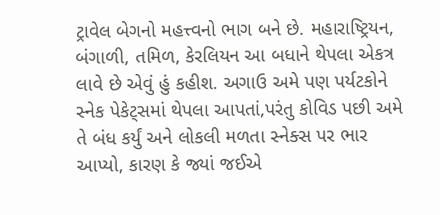ટ્રાવેલ બેગનો મહત્ત્વનો ભાગ બને છે. મહારાષ્ટ્રિયન, બંગાળી, તમિળ, કેરલિયન આ બધાને થેપલા એકત્ર લાવે છે એવું હું કહીશ. અગાઉ અમે પણ પર્યટકોને સ્નેક પેકેટ્સમાં થેપલા આપતાં,પરંતુ કોવિડ પછી અમે તે બંધ કર્યું અને લોકલી મળતા સ્નેક્સ પર ભાર આપ્યો, કારણ કે જ્યાં જઈએ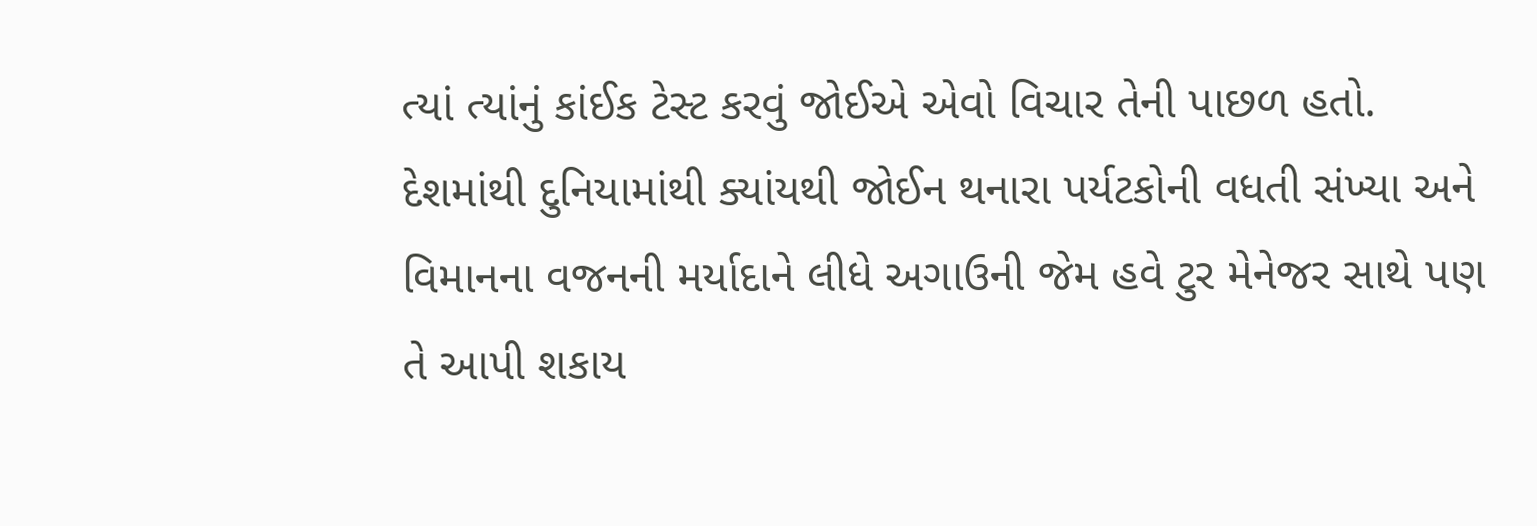ત્યાં ત્યાંનું કાંઈક ટેસ્ટ કરવું જોઈએ એવો વિચાર તેની પાછળ હતો. દેશમાંથી દુનિયામાંથી ક્યાંયથી જોઈન થનારા પર્યટકોની વધતી સંખ્યા અને વિમાનના વજનની મર્યાદાને લીધે અગાઉની જેમ હવે ટુર મેનેજર સાથે પણ તે આપી શકાય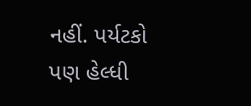નહીં. પર્યટકો પણ હેલ્ધી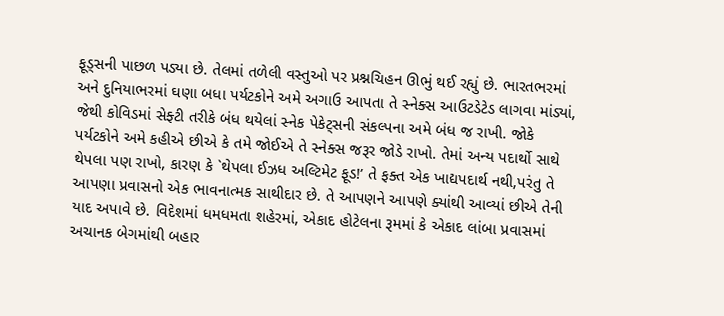ફૂડ્સની પાછળ પડ્યા છે. તેલમાં તળેલી વસ્તુઓ પર પ્રશ્નચિહન ઊભું થઈ રહ્યું છે. ભારતભરમાં અને દુનિયાભરમાં ઘણા બધા પર્યટકોને અમે અગાઉ આપતા તે સ્નેક્સ આઉટડેટેડ લાગવા માંડ્યાં, જેથી કોવિડમાં સેફ્ટી તરીકે બંધ થયેલાં સ્નેક પેકેટ્સની સંકલ્પના અમે બંધ જ રાખી. જોકે પર્યટકોને અમે કહીએ છીએ કે તમે જોઈએ તે સ્નેક્સ જરૂર જોડે રાખો. તેમાં અન્ય પદાર્થો સાથે થેપલા પણ રાખો, કારણ કે `થેપલા ઈઝધ અલ્ટિમેટ ફૂડ!’ તે ફક્ત એક ખાદ્યપદાર્થ નથી,પરંતુ તે આપણા પ્રવાસનો એક ભાવનાત્મક સાથીદાર છે. તે આપણને આપણે ક્યાંથી આવ્યાં છીએ તેની યાદ અપાવે છે. વિદેશમાં ધમધમતા શહેરમાં, એકાદ હોટેલના રૂમમાં કે એકાદ લાંબા પ્રવાસમાં અચાનક બેગમાંથી બહાર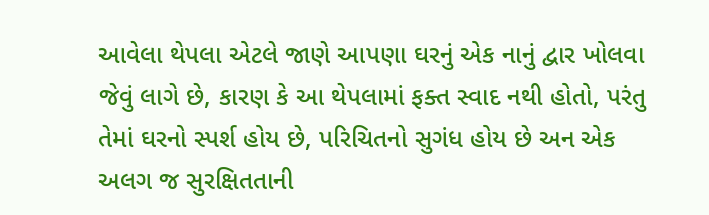આવેલા થેપલા એટલે જાણે આપણા ઘરનું એક નાનું દ્વાર ખોલવા જેવું લાગે છે, કારણ કે આ થેપલામાં ફક્ત સ્વાદ નથી હોતો, પરંતુ તેમાં ઘરનો સ્પર્શ હોય છે, પરિચિતનો સુગંધ હોય છે અન એક અલગ જ સુરક્ષિતતાની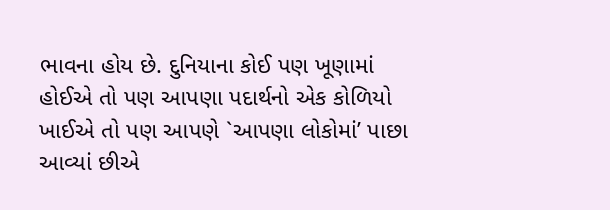ભાવના હોય છે. દુનિયાના કોઈ પણ ખૂણામાં હોઈએ તો પણ આપણા પદાર્થનો એક કોળિયો ખાઈએ તો પણ આપણે `આપણા લોકોમાં’ પાછા આવ્યાં છીએ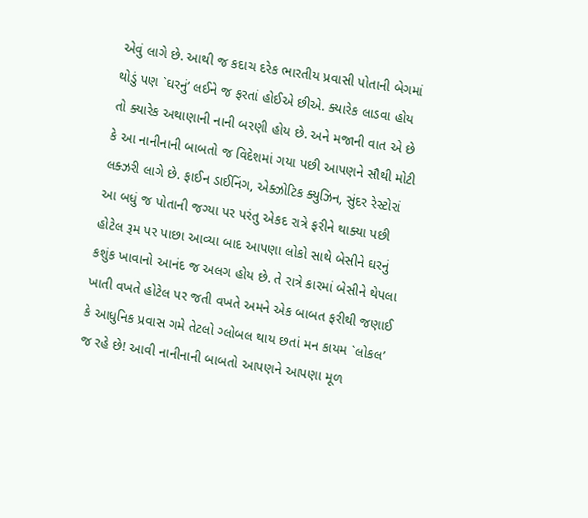એવું લાગે છે. આથી જ કદાચ દરેક ભારતીય પ્રવાસી પોતાની બેગમાં થોડું પણ `ઘરનું’ લઈને જ ફરતાં હોઈએ છીએ. ક્યારેક લાડવા હોય તો ક્યારેક અથાણાની નાની બરણી હોય છે. અને મજાની વાત એ છે કે આ નાનીનાની બાબતો જ વિદેશમાં ગયા પછી આપણને સૌથી મોટી લક્ઝરી લાગે છે. ફાઈન ડાઈનિંગ, એક્ઝોટિક ક્યુઝિન, સુંદર રેસ્ટોરાં આ બધું જ પોતાની જગ્યા પર પરંતુ એકદ રાત્રે ફરીને થાક્યા પછી હોટેલ રૂમ પર પાછા આવ્યા બાદ આપણા લોકો સાથે બેસીને ઘરનું કશુંક ખાવાનો આનંદ જ અલગ હોય છે. તે રાત્રે કારમાં બેસીને થેપલા ખાતી વખતે હોટેલ પર જતી વખતે અમને એક બાબત ફરીથી જણાઈ કે આધુનિક પ્રવાસ ગમે તેટલો ગ્લોબલ થાય છતાં મન કાયમ `લોકલ’ જ રહે છે! આવી નાનીનાની બાબતો આપણને આપણા મૂળ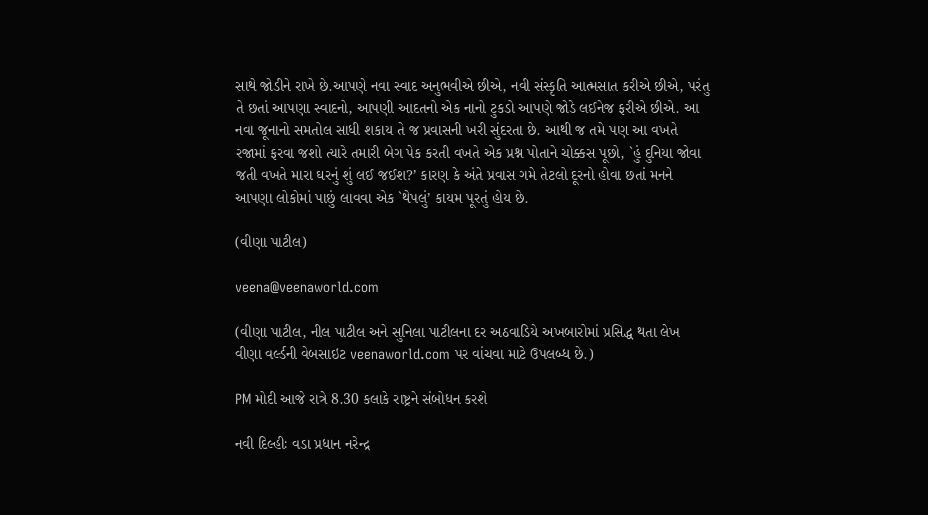સાથે જોડીને રાખે છે.આપણે નવા સ્વાદ અનુભવીએ છીએ, નવી સંસ્કૃતિ આત્મસાત કરીએ છીએ, પરંતુ તે છતાં આપણા સ્વાદનો, આપણી આદતનો એક નાનો ટુકડો આપણે જોડે લઈનેજ ફરીએ છીએ. આ નવા જૂનાનો સમતોલ સાધી શકાય તે જ પ્રવાસની ખરી સુંદરતા છે. આથી જ તમે પણ આ વખતે રજામાં ફરવા જશો ત્યારે તમારી બેગ પેક કરતી વખતે એક પ્રશ્ન પોતાને ચોક્કસ પૂછો, `હું દુનિયા જોવા જતી વખતે મારા ઘરનું શું લઈ જઈશ?’ કારણ કે અંતે પ્રવાસ ગમે તેટલો દૂરનો હોવા છતાં મનને આપણા લોકોમાં પાછું લાવવા એક `થેપલું’ કાયમ પૂરતું હોય છે.

(વીણા પાટીલ)

veena@veenaworld.com

(વીણા પાટીલ, નીલ પાટીલ અને સુનિલા પાટીલના દર અઠવાડિયે અખબારોમાં પ્રસિદ્ધ થતા લેખ વીણા વર્લ્ડની વેબસાઇટ veenaworld.com પર વાંચવા માટે ઉપલબ્ધ છે.)

PM મોદી આજે રાત્રે 8.30 કલાકે રાષ્ટ્રને સંબોધન કરશે

નવી દિલ્હીઃ વડા પ્રધાન નરેન્દ્ર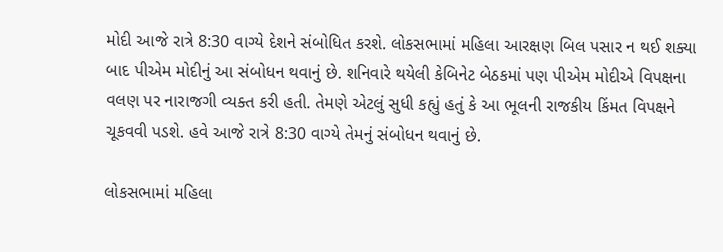મોદી આજે રાત્રે 8:30 વાગ્યે દેશને સંબોધિત કરશે. લોકસભામાં મહિલા આરક્ષણ બિલ પસાર ન થઈ શક્યા બાદ પીએમ મોદીનું આ સંબોધન થવાનું છે. શનિવારે થયેલી કેબિનેટ બેઠકમાં પણ પીએમ મોદીએ વિપક્ષના વલણ પર નારાજગી વ્યક્ત કરી હતી. તેમણે એટલું સુધી કહ્યું હતું કે આ ભૂલની રાજકીય કિંમત વિપક્ષને ચૂકવવી પડશે. હવે આજે રાત્રે 8:30 વાગ્યે તેમનું સંબોધન થવાનું છે.

લોકસભામાં મહિલા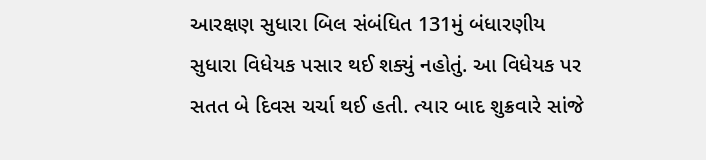આરક્ષણ સુધારા બિલ સંબંધિત 131મું બંધારણીય સુધારા વિધેયક પસાર થઈ શક્યું નહોતું. આ વિધેયક પર સતત બે દિવસ ચર્ચા થઈ હતી. ત્યાર બાદ શુક્રવારે સાંજે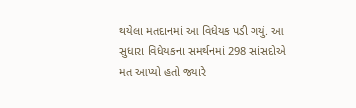થયેલા મતદાનમાં આ વિધેયક પડી ગયું. આ સુધારા વિધેયકના સમર્થનમાં 298 સાંસદોએ મત આપ્યો હતો જ્યારે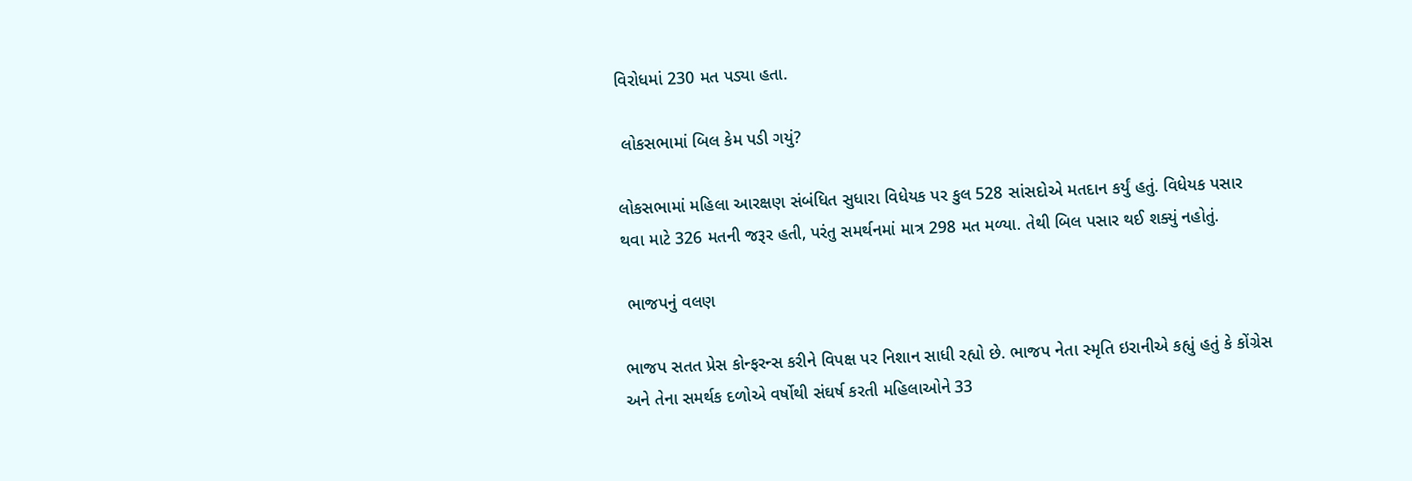વિરોધમાં 230 મત પડ્યા હતા.

 લોકસભામાં બિલ કેમ પડી ગયું?

લોકસભામાં મહિલા આરક્ષણ સંબંધિત સુધારા વિધેયક પર કુલ 528 સાંસદોએ મતદાન કર્યું હતું. વિધેયક પસાર થવા માટે 326 મતની જરૂર હતી, પરંતુ સમર્થનમાં માત્ર 298 મત મળ્યા. તેથી બિલ પસાર થઈ શક્યું નહોતું.

 ભાજપનું વલણ

ભાજપ સતત પ્રેસ કોન્ફરન્સ કરીને વિપક્ષ પર નિશાન સાધી રહ્યો છે. ભાજપ નેતા સ્મૃતિ ઇરાનીએ કહ્યું હતું કે કોંગ્રેસ અને તેના સમર્થક દળોએ વર્ષોથી સંઘર્ષ કરતી મહિલાઓને 33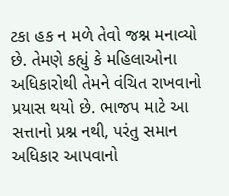ટકા હક ન મળે તેવો જશ્ન મનાવ્યો છે. તેમણે કહ્યું કે મહિલાઓના અધિકારોથી તેમને વંચિત રાખવાનો પ્રયાસ થયો છે. ભાજપ માટે આ સત્તાનો પ્રશ્ન નથી, પરંતુ સમાન અધિકાર આપવાનો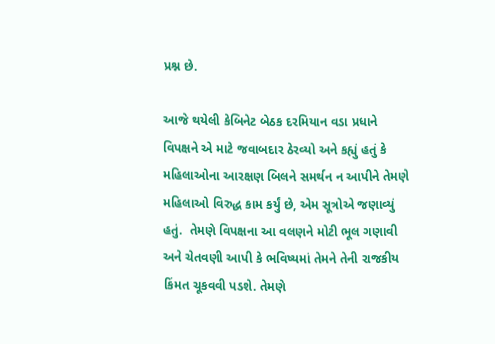પ્રશ્ન છે.

આજે થયેલી કેબિનેટ બેઠક દરમિયાન વડા પ્રધાને વિપક્ષને એ માટે જવાબદાર ઠેરવ્યો અને કહ્યું હતું કે મહિલાઓના આરક્ષણ બિલને સમર્થન ન આપીને તેમણે મહિલાઓ વિરુદ્ધ કામ કર્યું છે, એમ સૂત્રોએ જણાવ્યું હતું.  તેમણે વિપક્ષના આ વલણને મોટી ભૂલ ગણાવી અને ચેતવણી આપી કે ભવિષ્યમાં તેમને તેની રાજકીય કિંમત ચૂકવવી પડશે. તેમણે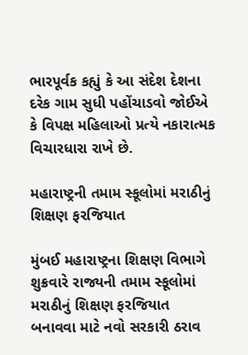ભારપૂર્વક કહ્યું કે આ સંદેશ દેશના દરેક ગામ સુધી પહોંચાડવો જોઈએ કે વિપક્ષ મહિલાઓ પ્રત્યે નકારાત્મક વિચારધારા રાખે છે.

મહારાષ્ટ્રની તમામ સ્કૂલોમાં મરાઠીનું શિક્ષણ ફરજિયાત

મુંબઈ મહારાષ્ટ્રના શિક્ષણ વિભાગે શુક્રવારે રાજ્યની તમામ સ્કૂલોમાં મરાઠીનું શિક્ષણ ફરજિયાત બનાવવા માટે નવો સરકારી ઠરાવ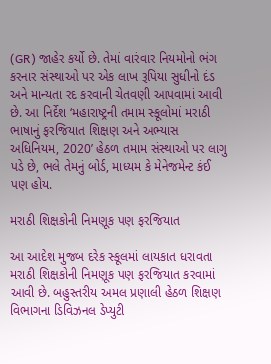(GR) જાહેર કર્યો છે. તેમાં વારંવાર નિયમોનો ભંગ કરનાર સંસ્થાઓ પર એક લાખ રૂપિયા સુધીનો દંડ અને માન્યતા રદ કરવાની ચેતવણી આપવામાં આવી છે. આ નિર્દેશ ‘મહારાષ્ટ્રની તમામ સ્કૂલોમાં મરાઠી ભાષાનું ફરજિયાત શિક્ષણ અને અભ્યાસ અધિનિયમ, 2020’ હેઠળ તમામ સંસ્થાઓ પર લાગુ પડે છે, ભલે તેમનું બોર્ડ, માધ્યમ કે મેનેજમેન્ટ કંઈ પણ હોય.

મરાઠી શિક્ષકોની નિમણૂક પણ ફરજિયાત

આ આદેશ મુજબ દરેક સ્કૂલમાં લાયકાત ધરાવતા મરાઠી શિક્ષકોની નિમણૂક પણ ફરજિયાત કરવામાં આવી છે. બહુસ્તરીય અમલ પ્રણાલી હેઠળ શિક્ષણ વિભાગના ડિવિઝનલ ડેપ્યુટી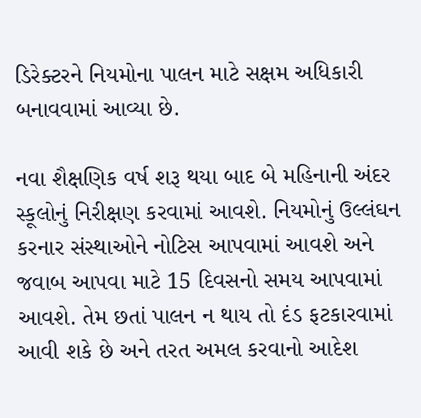ડિરેક્ટરને નિયમોના પાલન માટે સક્ષમ અધિકારી બનાવવામાં આવ્યા છે.

નવા શૈક્ષણિક વર્ષ શરૂ થયા બાદ બે મહિનાની અંદર સ્કૂલોનું નિરીક્ષણ કરવામાં આવશે. નિયમોનું ઉલ્લંઘન કરનાર સંસ્થાઓને નોટિસ આપવામાં આવશે અને જવાબ આપવા માટે 15 દિવસનો સમય આપવામાં આવશે. તેમ છતાં પાલન ન થાય તો દંડ ફટકારવામાં આવી શકે છે અને તરત અમલ કરવાનો આદેશ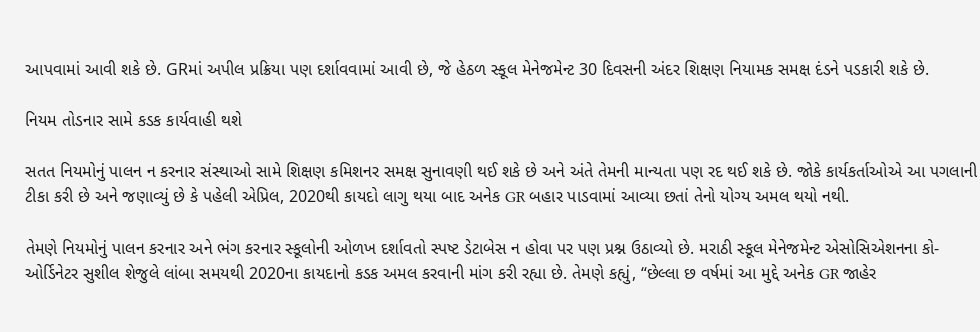આપવામાં આવી શકે છે. GRમાં અપીલ પ્રક્રિયા પણ દર્શાવવામાં આવી છે, જે હેઠળ સ્કૂલ મેનેજમેન્ટ 30 દિવસની અંદર શિક્ષણ નિયામક સમક્ષ દંડને પડકારી શકે છે.

નિયમ તોડનાર સામે કડક કાર્યવાહી થશે

સતત નિયમોનું પાલન ન કરનાર સંસ્થાઓ સામે શિક્ષણ કમિશનર સમક્ષ સુનાવણી થઈ શકે છે અને અંતે તેમની માન્યતા પણ રદ થઈ શકે છે. જોકે કાર્યકર્તાઓએ આ પગલાની ટીકા કરી છે અને જણાવ્યું છે કે પહેલી એપ્રિલ, 2020થી કાયદો લાગુ થયા બાદ અનેક GR બહાર પાડવામાં આવ્યા છતાં તેનો યોગ્ય અમલ થયો નથી.

તેમણે નિયમોનું પાલન કરનાર અને ભંગ કરનાર સ્કૂલોની ઓળખ દર્શાવતો સ્પષ્ટ ડેટાબેસ ન હોવા પર પણ પ્રશ્ન ઉઠાવ્યો છે. મરાઠી સ્કૂલ મેનેજમેન્ટ એસોસિએશનના કો-ઓર્ડિનેટર સુશીલ શેજુલે લાંબા સમયથી 2020ના કાયદાનો કડક અમલ કરવાની માંગ કરી રહ્યા છે. તેમણે કહ્યું, “છેલ્લા છ વર્ષમાં આ મુદ્દે અનેક GR જાહેર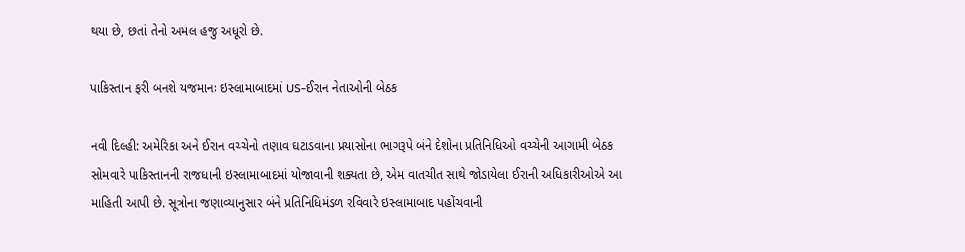થયા છે, છતાં તેનો અમલ હજુ અધૂરો છે.

પાકિસ્તાન ફરી બનશે યજમાનઃ ઇસ્લામાબાદમાં US-ઈરાન નેતાઓની બેઠક

નવી દિલ્હી: અમેરિકા અને ઈરાન વચ્ચેનો તણાવ ઘટાડવાના પ્રયાસોના ભાગરૂપે બંને દેશોના પ્રતિનિધિઓ વચ્ચેની આગામી બેઠક સોમવારે પાકિસ્તાનની રાજધાની ઇસ્લામાબાદમાં યોજાવાની શક્યતા છે, એમ વાતચીત સાથે જોડાયેલા ઈરાની અધિકારીઓએ આ માહિતી આપી છે. સૂત્રોના જણાવ્યાનુસાર બંને પ્રતિનિધિમંડળ રવિવારે ઇસ્લામાબાદ પહોંચવાની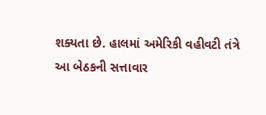શક્યતા છે. હાલમાં અમેરિકી વહીવટી તંત્રે આ બેઠકની સત્તાવાર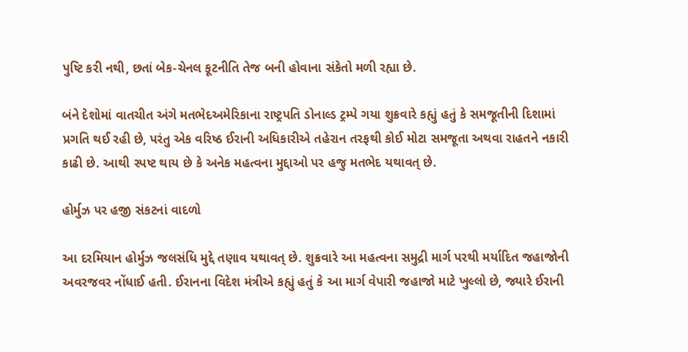પુષ્ટિ કરી નથી, છતાં બેક-ચેનલ કૂટનીતિ તેજ બની હોવાના સંકેતો મળી રહ્યા છે.

બંને દેશોમાં વાતચીત અંગે મતભેદઅમેરિકાના રાષ્ટ્રપતિ ડોનાલ્ડ ટ્રમ્પે ગયા શુક્રવારે કહ્યું હતું કે સમજૂતીની દિશામાં પ્રગતિ થઈ રહી છે, પરંતુ એક વરિષ્ઠ ઈરાની અધિકારીએ તહેરાન તરફથી કોઈ મોટા સમજૂતા અથવા રાહતને નકારી કાઢી છે. આથી સ્પષ્ટ થાય છે કે અનેક મહત્વના મુદ્દાઓ પર હજુ મતભેદ યથાવત્ છે.

હોર્મુઝ પર હજી સંકટનાં વાદળો

આ દરમિયાન હોર્મુઝ જલસંધિ મુદ્દે તણાવ યથાવત્ છે. શુક્રવારે આ મહત્વના સમુદ્રી માર્ગ પરથી મર્યાદિત જહાજોની અવરજવર નોંધાઈ હતી. ઈરાનના વિદેશ મંત્રીએ કહ્યું હતું કે આ માર્ગ વેપારી જહાજો માટે ખુલ્લો છે, જ્યારે ઈરાની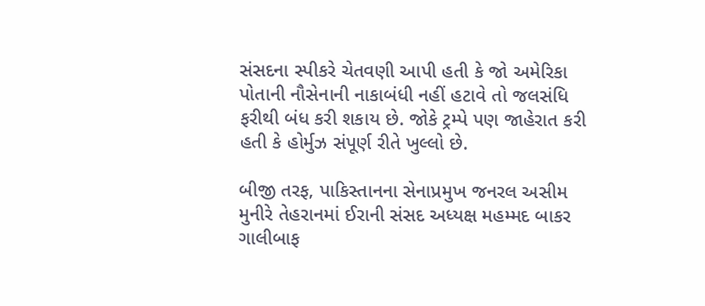સંસદના સ્પીકરે ચેતવણી આપી હતી કે જો અમેરિકા પોતાની નૌસેનાની નાકાબંધી નહીં હટાવે તો જલસંધિ ફરીથી બંધ કરી શકાય છે. જોકે ટ્રમ્પે પણ જાહેરાત કરી હતી કે હોર્મુઝ સંપૂર્ણ રીતે ખુલ્લો છે.

બીજી તરફ, પાકિસ્તાનના સેનાપ્રમુખ જનરલ અસીમ મુનીરે તેહરાનમાં ઈરાની સંસદ અધ્યક્ષ મહમ્મદ બાકર ગાલીબાફ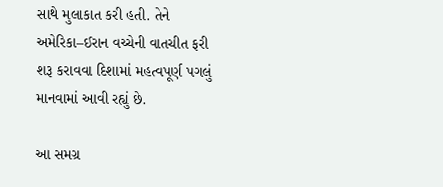સાથે મુલાકાત કરી હતી. તેને અમેરિકા–ઈરાન વચ્ચેની વાતચીત ફરી શરૂ કરાવવા દિશામાં મહત્વપૂર્ણ પગલું માનવામાં આવી રહ્યું છે.

આ સમગ્ર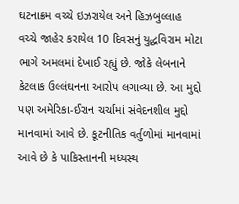ઘટનાક્રમ વચ્ચે ઇઝરાયેલ અને હિઝબુલ્લાહ વચ્ચે જાહેર કરાયેલ 10 દિવસનું યુદ્ધવિરામ મોટા ભાગે અમલમાં દેખાઈ રહ્યું છે. જોકે લેબનાને કેટલાક ઉલ્લંઘનના આરોપ લગાવ્યા છે. આ મુદ્દો પણ અમેરિકા-ઈરાન ચર્ચામાં સંવેદનશીલ મુદ્દો માનવામાં આવે છે. કૂટનીતિક વર્તુળોમાં માનવામાં આવે છે કે પાકિસ્તાનની મધ્યસ્થ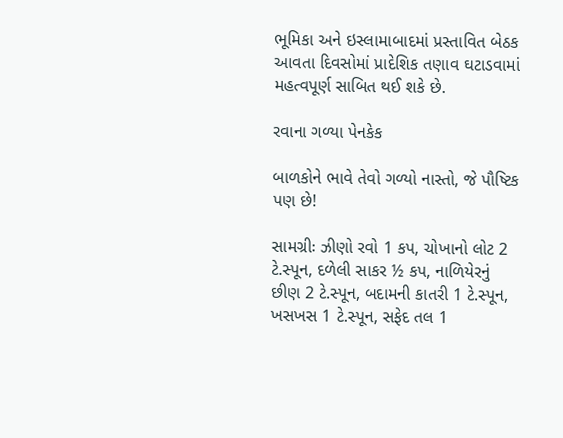ભૂમિકા અને ઇસ્લામાબાદમાં પ્રસ્તાવિત બેઠક આવતા દિવસોમાં પ્રાદેશિક તણાવ ઘટાડવામાં મહત્વપૂર્ણ સાબિત થઈ શકે છે.

રવાના ગળ્યા પેનકેક

બાળકોને ભાવે તેવો ગળ્યો નાસ્તો, જે પૌષ્ટિક પણ છે!

સામગ્રીઃ ઝીણો રવો 1 કપ, ચોખાનો લોટ 2 ટે.સ્પૂન, દળેલી સાકર ½ કપ, નાળિયેરનું છીણ 2 ટે.સ્પૂન, બદામની કાતરી 1 ટે.સ્પૂન, ખસખસ 1 ટે.સ્પૂન, સફેદ તલ 1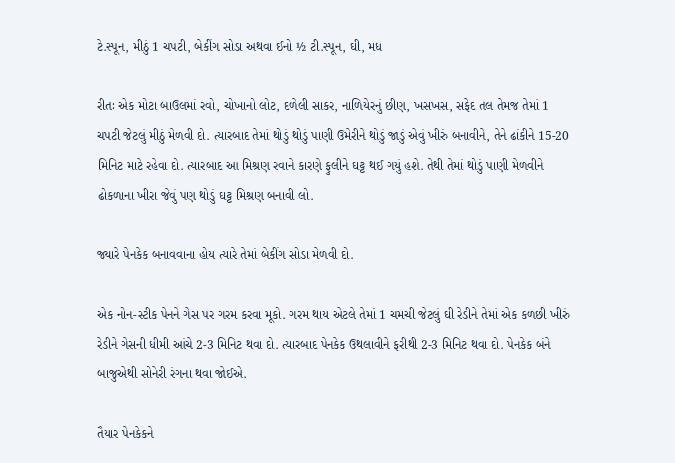ટે.સ્પૂન, મીઠું 1 ચપટી, બેકીંગ સોડા અથવા ઈનો ½ ટી.સ્પૂન, ઘી, મધ

રીતઃ એક મોટા બાઉલમાં રવો, ચોખાનો લોટ, દળેલી સાકર, નાળિયેરનું છીણ, ખસખસ, સફેદ તલ તેમજ તેમાં 1 ચપટી જેટલું મીઠું મેળવી દો. ત્યારબાદ તેમાં થોડું થોડું પાણી ઉમેરીને થોડું જાડું એવું ખીરું બનાવીને, તેને ઢાંકીને 15-20 મિનિટ માટે રહેવા દો. ત્યારબાદ આ મિશ્રણ રવાને કારણે ફુલીને ઘટ્ટ થઈ ગયું હશે. તેથી તેમાં થોડું પાણી મેળવીને ઢોકળાના ખીરા જેવું પણ થોડું ઘટ્ટ મિશ્રણ બનાવી લો.

જ્યારે પેનકેક બનાવવાના હોય ત્યારે તેમાં બેકીંગ સોડા મેળવી દો.

એક નોન-સ્ટીક પેનને ગેસ પર ગરમ કરવા મૂકો. ગરમ થાય એટલે તેમાં 1 ચમચી જેટલું ઘી રેડીને તેમાં એક કળછી ખીરું રેડીને ગેસની ધીમી આંચે 2-3 મિનિટ થવા દો. ત્યારબાદ પેનકેક ઉથલાવીને ફરીથી 2-3 મિનિટ થવા દો. પેનકેક બંને બાજુએથી સોનેરી રંગના થવા જોઈએ.

તૈયાર પેનકેકને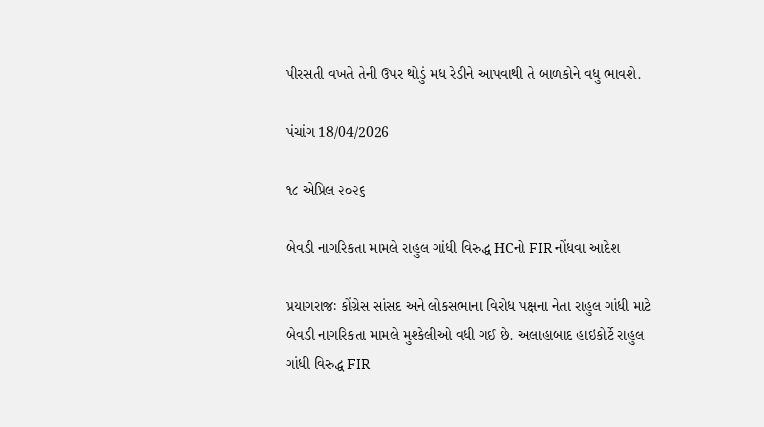પીરસતી વખતે તેની ઉપર થોડું મધ રેડીને આપવાથી તે બાળકોને વધુ ભાવશે.

પંચાંગ 18/04/2026

૧૮ એપ્રિલ ૨૦૨૬

બેવડી નાગરિકતા મામલે રાહુલ ગાંધી વિરુદ્ધ HCનો FIR નોંધવા આદેશ

પ્રયાગરાજઃ કોંગ્રેસ સાંસદ અને લોકસભાના વિરોધ પક્ષના નેતા રાહુલ ગાંધી માટે બેવડી નાગરિકતા મામલે મુશ્કેલીઓ વધી ગઈ છે. અલાહાબાદ હાઇકોર્ટે રાહુલ ગાંધી વિરુદ્ધ FIR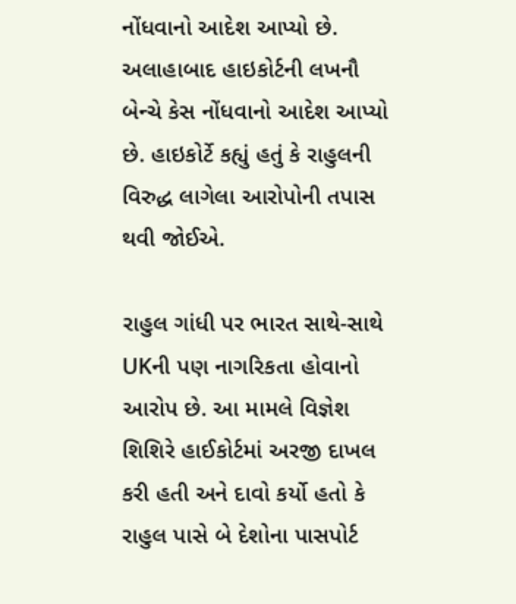નોંધવાનો આદેશ આપ્યો છે. અલાહાબાદ હાઇકોર્ટની લખનૌ બેન્ચે કેસ નોંધવાનો આદેશ આપ્યો છે. હાઇકોર્ટે કહ્યું હતું કે રાહુલની વિરુદ્ધ લાગેલા આરોપોની તપાસ થવી જોઈએ.

રાહુલ ગાંધી પર ભારત સાથે-સાથે UKની પણ નાગરિકતા હોવાનો આરોપ છે. આ મામલે વિજ્ઞેશ શિશિરે હાઈકોર્ટમાં અરજી દાખલ કરી હતી અને દાવો કર્યો હતો કે રાહુલ પાસે બે દેશોના પાસપોર્ટ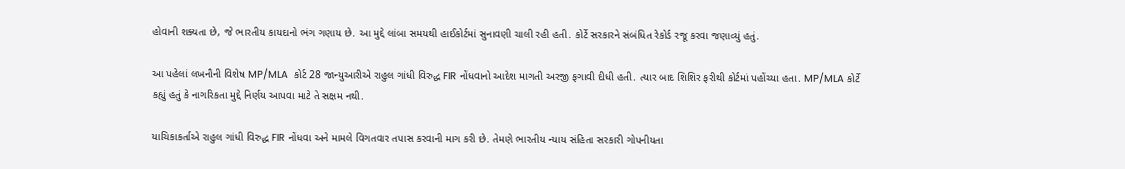હોવાની શક્યતા છે, જે ભારતીય કાયદાનો ભંગ ગણાય છે. આ મુદ્દે લાંબા સમયથી હાઈકોર્ટમાં સુનાવણી ચાલી રહી હતી. કોર્ટે સરકારને સંબંધિત રેકોર્ડ રજૂ કરવા જણાવ્યું હતું.

આ પહેલાં લખનૌની વિશેષ MP/MLA  કોર્ટ 28 જાન્યુઆરીએ રાહુલ ગાંધી વિરુદ્ધ FIR નોંધવાનો આદેશ માગતી અરજી ફગાવી દીધી હતી. ત્યાર બાદ શિશિર ફરીથી કોર્ટમાં પહોંચ્યા હતા. MP/MLA કોર્ટે કહ્યું હતું કે નાગરિકતા મુદ્દે નિર્ણય આપવા માટે તે સક્ષમ નથી.

યાચિકાકર્તાએ રાહુલ ગાંધી વિરુદ્ધ FIR નોંધવા અને મામલે વિગતવાર તપાસ કરવાની માગ કરી છે. તેમણે ભારતીય ન્યાય સંહિતા સરકારી ગોપનીયતા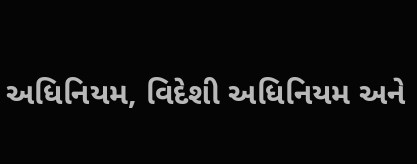અધિનિયમ, વિદેશી અધિનિયમ અને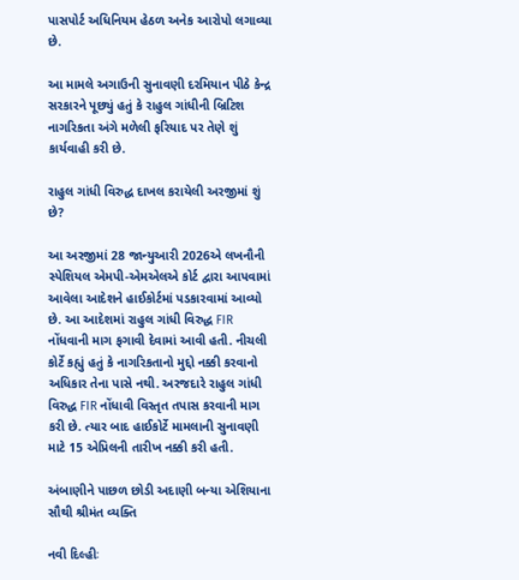પાસપોર્ટ અધિનિયમ હેઠળ અનેક આરોપો લગાવ્યા છે.

આ મામલે અગાઉની સુનાવણી દરમિયાન પીઠે કેન્દ્ર સરકારને પૂછ્યું હતું કે રાહુલ ગાંધીની બ્રિટિશ નાગરિકતા અંગે મળેલી ફરિયાદ પર તેણે શું કાર્યવાહી કરી છે.

રાહુલ ગાંધી વિરુદ્ધ દાખલ કરાયેલી અરજીમાં શું છે?

આ અરજીમાં 28 જાન્યુઆરી 2026એ લખનૌની સ્પેશિયલ એમપી-એમએલએ કોર્ટ દ્વારા આપવામાં આવેલા આદેશને હાઈકોર્ટમાં પડકારવામાં આવ્યો છે. આ આદેશમાં રાહુલ ગાંધી વિરુદ્ધ FIR નોંધવાની માગ ફગાવી દેવામાં આવી હતી. નીચલી કોર્ટે કહ્યું હતું કે નાગરિકતાનો મુદ્દો નક્કી કરવાનો અધિકાર તેના પાસે નથી. અરજદારે રાહુલ ગાંધી વિરુદ્ધ FIR નોંધાવી વિસ્તૃત તપાસ કરવાની માગ કરી છે. ત્યાર બાદ હાઈકોર્ટે મામલાની સુનાવણી માટે 15 એપ્રિલની તારીખ નક્કી કરી હતી.

અંબાણીને પાછળ છોડી અદાણી બન્યા એશિયાના સૌથી શ્રીમંત વ્યક્તિ

નવી દિલ્હીઃ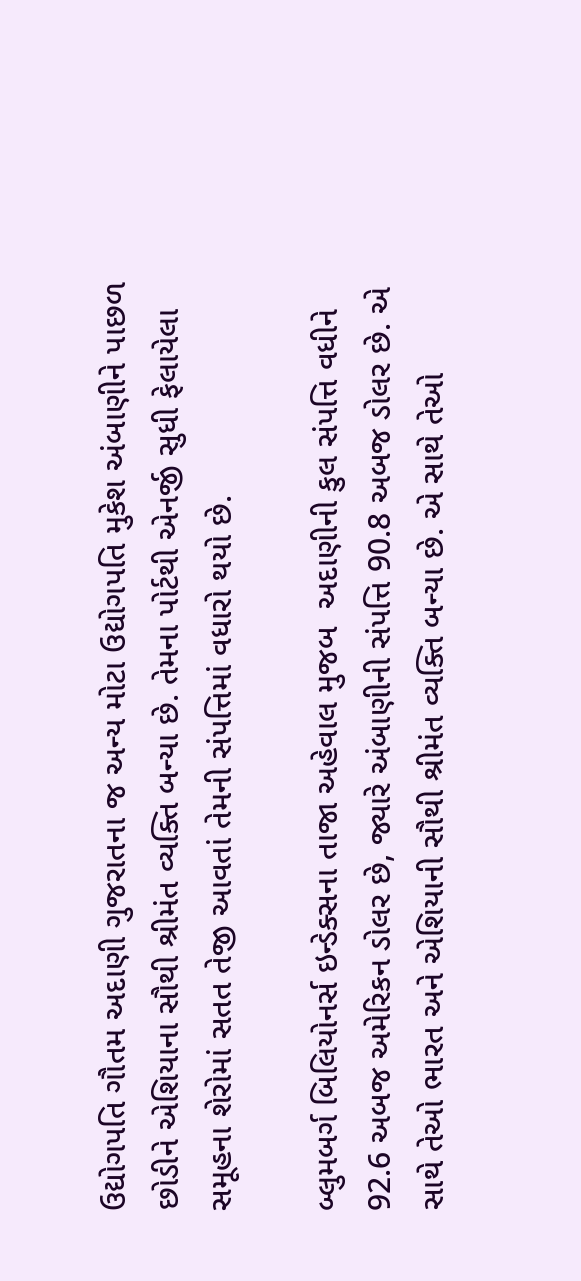ઉદ્યોગપતિ ગૌતમ અદાણી ગુજરાતના જ અન્ય મોટા ઉદ્યોગપતિ મુકેશ અંબાણીને પાછળ છોડીને એશિયાના સૌથી શ્રીમંત વ્યક્તિ બન્યા છે. તેમના પોર્ટથી એનર્જી સુધી ફેલાયેલા સમૂહના શેરોમાં સતત તેજી આવતાં તેમની સંપત્તિમાં વધારો થયો છે.

બ્લુમબર્ગ બિલિયોનર્સ ઇન્ડેક્સના તાજા અહેવાલ મુજબ  અદાણીની કુલ સંપત્તિ વધીને 92.6 અબજ અમેરિકન ડોલર છે, જ્યારે અંબાણીની સંપત્તિ 90.8 અબજ ડોલર છે. એ સાથે તેઓ ભારત અને એશિયાની સૌથી શ્રીમંત વ્યક્તિ બન્યા છે. એ સાથે તેઓ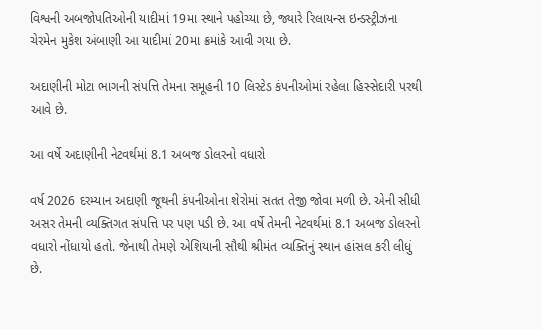વિશ્વની અબજોપતિઓની યાદીમાં 19મા સ્થાને પહોચ્યા છે, જ્યારે રિલાયન્સ ઇન્ડસ્ટ્રીઝના ચેરમેન મુકેશ અંબાણી આ યાદીમાં 20મા ક્રમાંકે આવી ગયા છે.

અદાણીની મોટા ભાગની સંપત્તિ તેમના સમૂહની 10 લિસ્ટેડ કંપનીઓમાં રહેલા હિસ્સેદારી પરથી આવે છે.

આ વર્ષે અદાણીની નેટવર્થમાં 8.1 અબજ ડોલરનો વધારો

વર્ષ 2026 દરમ્યાન અદાણી જૂથની કંપનીઓના શેરોમાં સતત તેજી જોવા મળી છે. એની સીધી અસર તેમની વ્યક્તિગત સંપત્તિ પર પણ પડી છે. આ વર્ષે તેમની નેટવર્થમાં 8.1 અબજ ડોલરનો વધારો નોંધાયો હતો. જેનાથી તેમણે એશિયાની સૌથી શ્રીમંત વ્યક્તિનું સ્થાન હાંસલ કરી લીધું છે.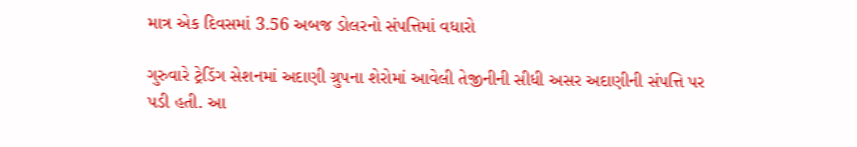માત્ર એક દિવસમાં 3.56 અબજ ડોલરનો સંપત્તિમાં વધારો

ગુરુવારે ટ્રેડિંગ સેશનમાં અદાણી ગ્રુપના શેરોમાં આવેલી તેજીનીની સીધી અસર અદાણીની સંપત્તિ પર પડી હતી. આ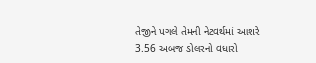તેજીને પગલે તેમની નેટવર્થમાં આશરે 3.56 અબજ ડોલરનો વધારો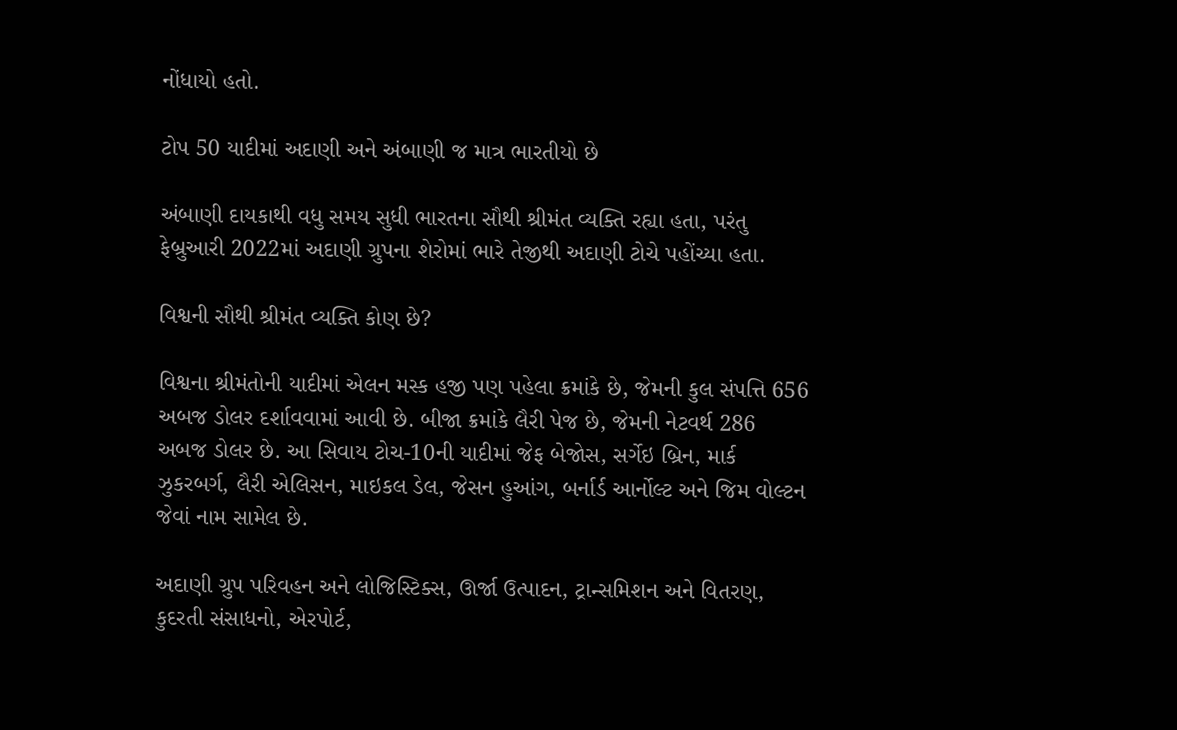નોંધાયો હતો.

ટોપ 50 યાદીમાં અદાણી અને અંબાણી જ માત્ર ભારતીયો છે

અંબાણી દાયકાથી વધુ સમય સુધી ભારતના સૌથી શ્રીમંત વ્યક્તિ રહ્યા હતા, પરંતુ ફેબ્રુઆરી 2022માં અદાણી ગ્રુપના શેરોમાં ભારે તેજીથી અદાણી ટોચે પહોંચ્યા હતા.

વિશ્વની સૌથી શ્રીમંત વ્યક્તિ કોણ છે?

વિશ્વના શ્રીમંતોની યાદીમાં એલન મસ્ક હજી પણ પહેલા ક્રમાંકે છે, જેમની કુલ સંપત્તિ 656 અબજ ડોલર દર્શાવવામાં આવી છે. બીજા ક્રમાંકે લૈરી પેજ છે, જેમની નેટવર્થ 286 અબજ ડોલર છે. આ સિવાય ટોચ-10ની યાદીમાં જેફ બેજોસ, સર્ગેઇ બ્રિન, માર્ક ઝુકરબર્ગ, લૈરી એલિસન, માઇકલ ડેલ, જેસન હુઆંગ, બર્નાર્ડ આર્નોલ્ટ અને જિમ વોલ્ટન જેવાં નામ સામેલ છે.

અદાણી ગ્રુપ પરિવહન અને લોજિસ્ટિક્સ, ઊર્જા ઉત્પાદન, ટ્રાન્સમિશન અને વિતરણ, કુદરતી સંસાધનો, એરપોર્ટ,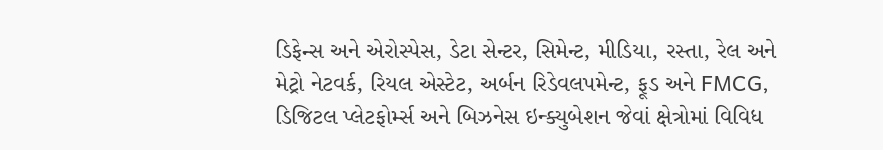ડિફેન્સ અને એરોસ્પેસ, ડેટા સેન્ટર, સિમેન્ટ, મીડિયા, રસ્તા, રેલ અને મેટ્રો નેટવર્ક, રિયલ એસ્ટેટ, અર્બન રિડેવલપમેન્ટ, ફૂડ અને FMCG, ડિજિટલ પ્લેટફોર્મ્સ અને બિઝનેસ ઇન્ક્યુબેશન જેવાં ક્ષેત્રોમાં વિવિધ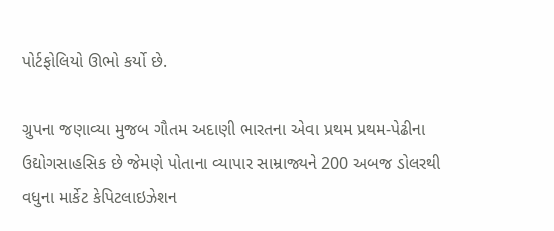પોર્ટફોલિયો ઊભો કર્યો છે.

ગ્રુપના જણાવ્યા મુજબ ગૌતમ અદાણી ભારતના એવા પ્રથમ પ્રથમ-પેઢીના ઉદ્યોગસાહસિક છે જેમણે પોતાના વ્યાપાર સામ્રાજ્યને 200 અબજ ડોલરથી વધુના માર્કેટ કેપિટલાઇઝેશન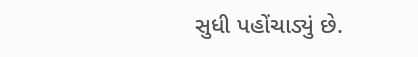સુધી પહોંચાડ્યું છે.